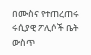በሙስና የተጠረጠሩ ሩሲያዊ ፖሊሶች ቤት ውስጥ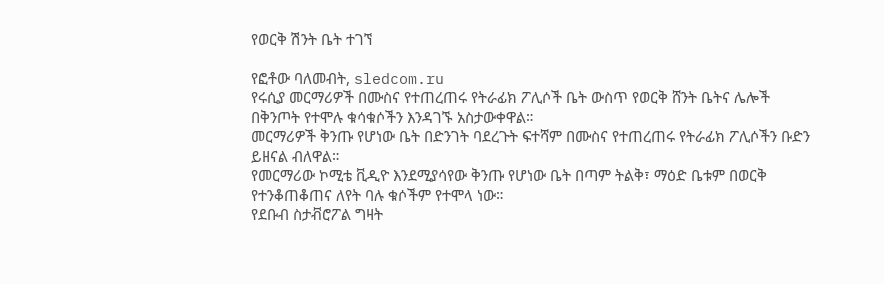የወርቅ ሽንት ቤት ተገኘ

የፎቶው ባለመብት, sledcom.ru
የሩሲያ መርማሪዎች በሙስና የተጠረጠሩ የትራፊክ ፖሊሶች ቤት ውስጥ የወርቅ ሸንት ቤትና ሌሎች በቅንጦት የተሞሉ ቁሳቁሶችን እንዳገኙ አስታውቀዋል።
መርማሪዎች ቅንጡ የሆነው ቤት በድንገት ባደረጉት ፍተሻም በሙስና የተጠረጠሩ የትራፊክ ፖሊሶችን ቡድን ይዘናል ብለዋል።
የመርማሪው ኮሚቴ ቪዲዮ እንደሚያሳየው ቅንጡ የሆነው ቤት በጣም ትልቅ፣ ማዕድ ቤቱም በወርቅ የተንቆጠቆጠና ለየት ባሉ ቁሶችም የተሞላ ነው።
የደቡብ ስታቭሮፖል ግዛት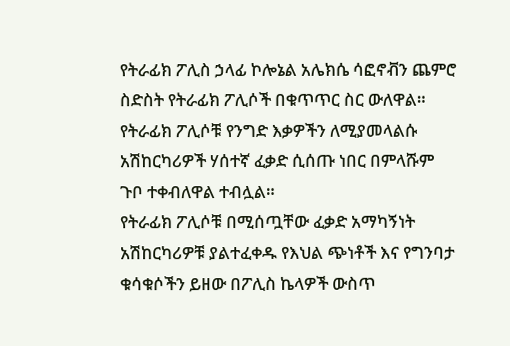የትራፊክ ፖሊስ ኃላፊ ኮሎኔል አሌክሴ ሳፎኖቭን ጨምሮ ስድስት የትራፊክ ፖሊሶች በቁጥጥር ስር ውለዋል።
የትራፊክ ፖሊሶቹ የንግድ እቃዎችን ለሚያመላልሱ አሽከርካሪዎች ሃሰተኛ ፈቃድ ሲሰጡ ነበር በምላሹም ጉቦ ተቀብለዋል ተብሏል።
የትራፊክ ፖሊሶቹ በሚሰጧቸው ፈቃድ አማካኝነት አሽከርካሪዎቹ ያልተፈቀዱ የእህል ጭነቶች እና የግንባታ ቁሳቁሶችን ይዘው በፖሊስ ኬላዎች ውስጥ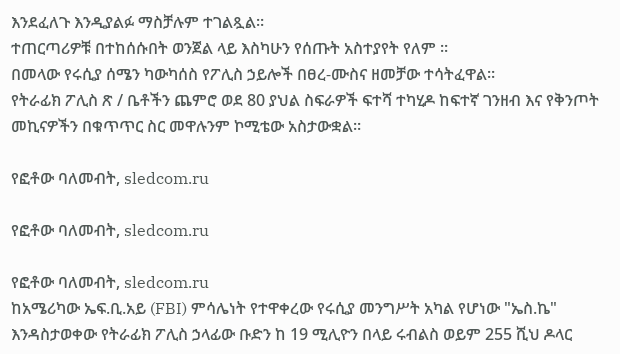እንደፈለጉ እንዲያልፉ ማስቻሉም ተገልጿል።
ተጠርጣሪዎቹ በተከሰሱበት ወንጀል ላይ እስካሁን የሰጡት አስተያየት የለም ፡፡
በመላው የሩሲያ ሰሜን ካውካሰስ የፖሊስ ኃይሎች በፀረ-ሙስና ዘመቻው ተሳትፈዋል።
የትራፊክ ፖሊስ ጽ / ቤቶችን ጨምሮ ወደ 80 ያህል ስፍራዎች ፍተሻ ተካሂዶ ከፍተኛ ገንዘብ እና የቅንጦት መኪናዎችን በቁጥጥር ስር መዋሉንም ኮሚቴው አስታውቋል።

የፎቶው ባለመብት, sledcom.ru

የፎቶው ባለመብት, sledcom.ru

የፎቶው ባለመብት, sledcom.ru
ከአሜሪካው ኤፍ.ቢ.አይ (FBI) ምሳሌነት የተዋቀረው የሩሲያ መንግሥት አካል የሆነው "ኤስ.ኬ" እንዳስታወቀው የትራፊክ ፖሊስ ኃላፊው ቡድን ከ 19 ሚሊዮን በላይ ሩብልስ ወይም 255 ሺህ ዶላር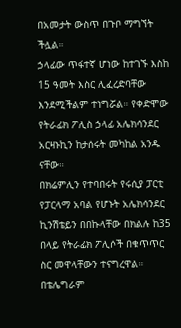በአመታት ውስጥ በጉቦ ማግኘት ችሏል።
ኃላፊው ጥፋተኛ ሆነው ከተገኙ እስከ 15 ዓመት እስር ሊፈረድባቸው እንደሚችልም ተነግሯል። የቀድሞው የትራፊክ ፖሊስ ኃላፊ አሌክሳንደር አርዛኑኪን ከታሰሩት መካከል አንዱ ናቸው።
በክሬምሊን የተባበሩት የሩሲያ ፓርቲ የፓርላማ አባል የሆኑት አሌክሳንደር ኪንሽቴይን በበኩላቸው በክልሉ ከ35 በላይ የትራፊክ ፖሊሶች በቁጥጥር ስር መዋላቸውን ተናግረዋል።
በቴሌግራም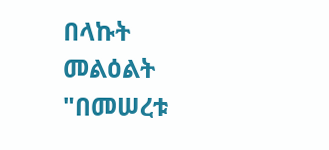በላኩት መልዕልት "በመሠረቱ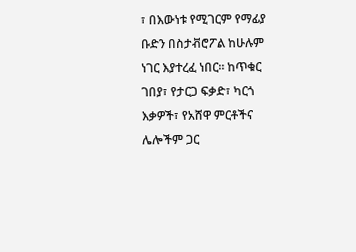፣ በእውነቱ የሚገርም የማፊያ ቡድን በስታቭሮፖል ከሁሉም ነገር እያተረፈ ነበር። ከጥቁር ገበያ፣ የታርጋ ፍቃድ፣ ካርጎ እቃዎች፣ የአሸዋ ምርቶችና ሌሎችም ጋር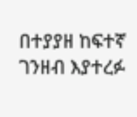በተያያዘ ከፍተኛ ገንዘብ እያተረፉ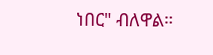ነበር" ብለዋል።